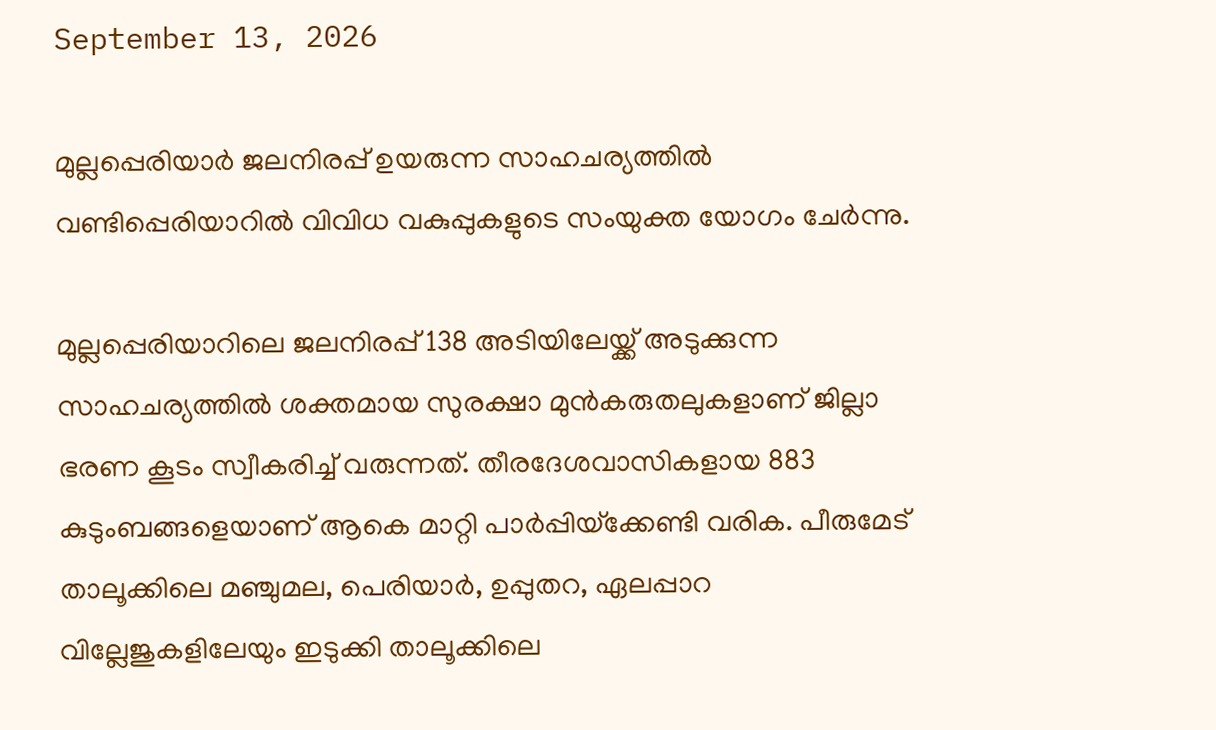September 13, 2026

മുല്ലപ്പെരിയാര്‍ ജലനിരപ്പ് ഉയരുന്ന സാഹചര്യത്തില്‍ വണ്ടിപ്പെരിയാറില്‍ വിവിധ വകുപ്പുകളുടെ സംയുക്ത യോഗം ചേര്‍ന്നു.

മുല്ലപ്പെരിയാറിലെ ജലനിരപ്പ് 138 അടിയിലേയ്ക്ക് അടുക്കുന്ന സാഹചര്യത്തില്‍ ശക്തമായ സുരക്ഷാ മുന്‍കരുതലുകളാണ് ജില്ലാ ഭരണ കൂടം സ്വീകരിച്ച് വരുന്നത്. തീരദേശവാസികളായ 883 കുടുംബങ്ങളെയാണ് ആകെ മാറ്റി പാര്‍പ്പിയ്‌ക്കേണ്ടി വരിക. പീരുമേട് താലൂക്കിലെ മഞ്ചുമല, പെരിയാര്‍, ഉപ്പുതറ, ഏലപ്പാറ വില്ലേജുകളിലേയും ഇടുക്കി താലൂക്കിലെ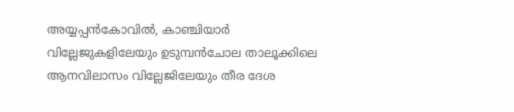അയ്യപ്പന്‍കോവില്‍, കാഞ്ചിയാര്‍ വില്ലേജുകളിലേയും ഉടുമ്പന്‍ചോല താലൂക്കിലെ ആനവിലാസം വില്ലേജിലേയും തീര ദേശ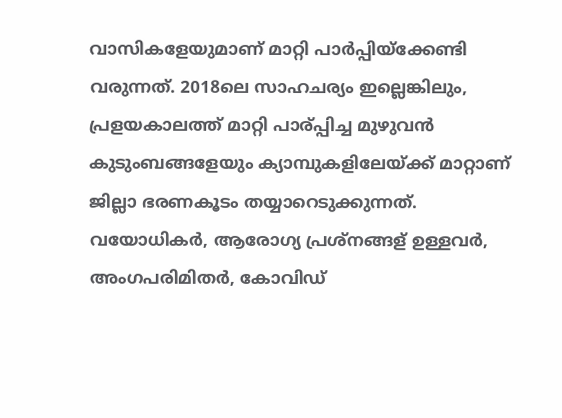വാസികളേയുമാണ് മാറ്റി പാര്‍പ്പിയ്‌ക്കേണ്ടി വരുന്നത്. 2018ലെ സാഹചര്യം ഇല്ലെങ്കിലും, പ്രളയകാലത്ത് മാറ്റി പാര്പ്പിച്ച മുഴുവന്‍ കുടുംബങ്ങളേയും ക്യാമ്പുകളിലേയ്ക്ക് മാറ്റാണ് ജില്ലാ ഭരണകൂടം തയ്യാറെടുക്കുന്നത്.
വയോധികര്‍, ആരോഗ്യ പ്രശ്‌നങ്ങള് ഉള്ളവര്‍, അംഗപരിമിതര്‍, കോവിഡ്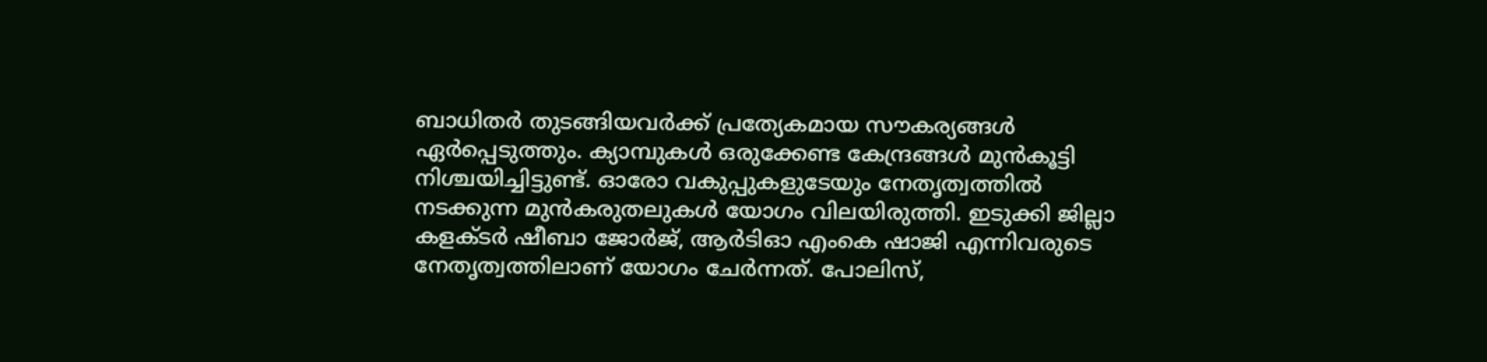ബാധിതര്‍ തുടങ്ങിയവര്‍ക്ക് പ്രത്യേകമായ സൗകര്യങ്ങള്‍ ഏര്‍പ്പെടുത്തും. ക്യാമ്പുകള്‍ ഒരുക്കേണ്ട കേന്ദ്രങ്ങള്‍ മുന്‍കൂട്ടി നിശ്ചയിച്ചിട്ടുണ്ട്. ഓരോ വകുപ്പുകളുടേയും നേതൃത്വത്തില്‍ നടക്കുന്ന മുന്‍കരുതലുകള്‍ യോഗം വിലയിരുത്തി. ഇടുക്കി ജില്ലാ കളക്ടര്‍ ഷീബാ ജോര്‍ജ്, ആര്‍ടിഓ എംകെ ഷാജി എന്നിവരുടെ നേതൃത്വത്തിലാണ് യോഗം ചേര്‍ന്നത്. പോലിസ്,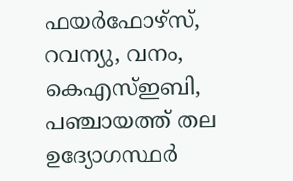ഫയര്‍ഫോഴ്‌സ്, റവന്യു, വനം, കെഎസ്ഇബി, പഞ്ചായത്ത് തല ഉദ്യോഗസ്ഥര്‍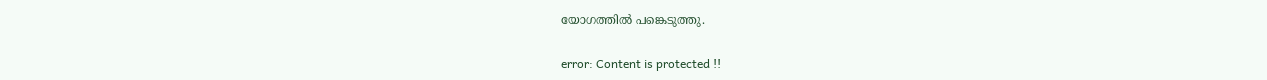യോഗത്തില്‍ പങ്കെടുത്തു.

error: Content is protected !!